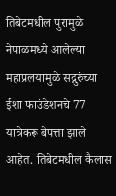तिबेटमधील पुरामुळे नेपाळमध्ये आलेल्या महाप्रलयामुळे सद्गुरुंच्या ईशा फाउंडेशनचे 77 यात्रेकरू बेपत्ता झाले आहेत. तिबेटमधील कैलास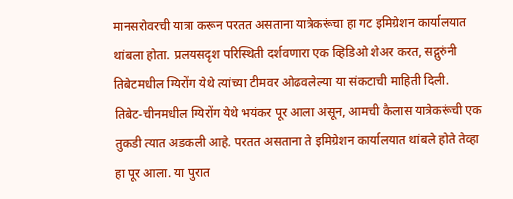मानसरोवरची यात्रा करून परतत असताना यात्रेकरूंचा हा गट इमिग्रेशन कार्यालयात थांबला होता. प्रलयसदृश परिस्थिती दर्शवणारा एक व्हिडिओ शेअर करत, सद्गुरुंनी तिबेटमधील ग्यिरोंग येथे त्यांच्या टीमवर ओढवलेल्या या संकटाची माहिती दिली.
तिबेट-चीनमधील ग्यिरोंग येथे भयंकर पूर आला असून, आमची कैलास यात्रेकरूंची एक तुकडी त्यात अडकली आहे. परतत असताना ते इमिग्रेशन कार्यालयात थांबले होते तेव्हा हा पूर आला. या पुरात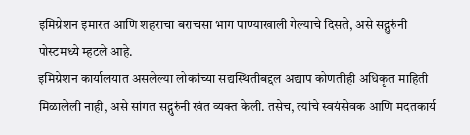इमिग्रेशन इमारत आणि शहराचा बराचसा भाग पाण्याखाली गेल्याचे दिसते, असे सद्गुरुंनी पोस्टमध्ये म्हटले आहे.
इमिग्रेशन कार्यालयात असलेल्या लोकांच्या सद्यस्थितीबद्दल अद्याप कोणतीही अधिकृत माहिती मिळालेली नाही, असे सांगत सद्गुरुंनी खंत व्यक्त केली. तसेच, त्यांचे स्वयंसेवक आणि मदतकार्य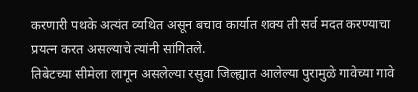करणारी पथके अत्यंत व्यथित असून बचाव कार्यात शक्य ती सर्व मदत करण्याचा प्रयत्न करत असल्याचे त्यांनी सांगितले.
तिबेटच्या सीमेला लागून असलेल्या रसुवा जिल्ह्यात आलेल्या पुरामुळे गावेच्या गावे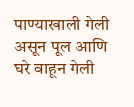पाण्याखाली गेली असून पूल आणि घरे वाहून गेली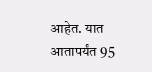आहेत. यात आतापर्यंत 95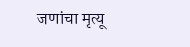जणांचा मृत्यू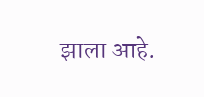झाला आहे.